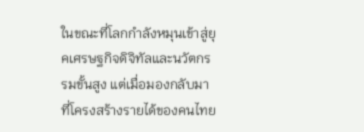ในขณะที่โลกกำลังหมุนเข้าสู่ยุคเศรษฐกิจดิจิทัลและนวัตกรรมขั้นสูง แต่เมื่อมองกลับมาที่โครงสร้างรายได้ของคนไทย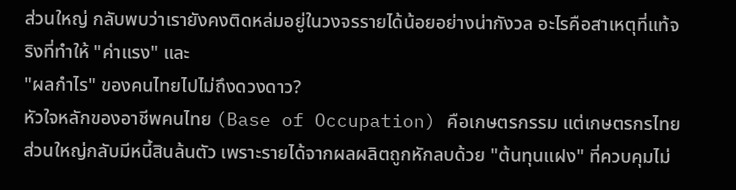ส่วนใหญ่ กลับพบว่าเรายังคงติดหล่มอยู่ในวงจรรายได้น้อยอย่างน่ากังวล อะไรคือสาเหตุที่แท้จริงที่ทำให้ "ค่าแรง" และ
"ผลกำไร" ของคนไทยไปไม่ถึงดวงดาว?
หัวใจหลักของอาชีพคนไทย (Base of Occupation) คือเกษตรกรรม แต่เกษตรกรไทยส่วนใหญ่กลับมีหนี้สินล้นตัว เพราะรายได้จากผลผลิตถูกหักลบด้วย "ต้นทุนแฝง" ที่ควบคุมไม่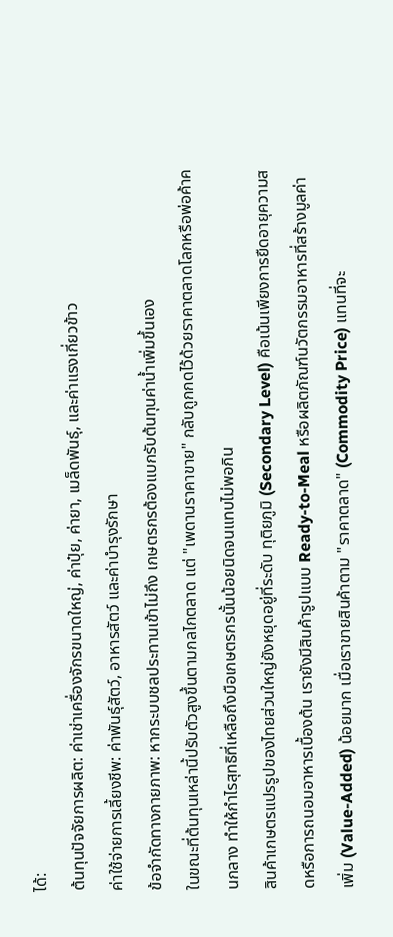ได้:
ต้นทุนปัจจัยการผลิต: ค่าเช่าเครื่องจักรขนาดใหญ่, ค่าปุ๋ย, ค่ายา, เมล็ดพันธุ์, และค่าแรงเกี่ยวข้าว
ค่าใช้จ่ายการเลี้ยงชีพ: ค่าพันธุ์สัตว์, อาหารสัตว์ และค่าบำรุงรักษา
ข้อจำกัดทางกายภาพ: หากระบบชลประทานเข้าไม่ถึง เกษตรกรต้องแบกรับต้นทุนค่าน้ำเพิ่มขึ้นเอง
ในขณะที่ต้นทุนเหล่านี้ปรับตัวสูงขึ้นตามกลไกตลาด แต่ "เพดานราคาขาย" กลับถูกกดไว้ด้วยราคาตลาดโลกหรือพ่อค้าคนกลาง ทำให้กำไรสุทธิที่เหลือถึงมือเกษตรกรนั้นน้อยนิดจนแทบไม่พอกิน
สินค้าเกษตรแปรรูปของไทยส่วนใหญ่ยังหยุดอยู่ที่ระดับ ทุติยภูมิ (Secondary Level) คือเน้นเพียงการยืดอายุความสดหรือการถนอมอาหารเบื้องต้น เรายังมีสินค้ารูปแบบ Ready-to-Meal หรือผลิตภัณฑ์นวัตกรรมอาหารที่สร้างมูลค่าเพิ่ม (Value-Added) น้อยมาก เมื่อเราขายสินค้าตาม "ราคาตลาด" (Commodity Price) แทนที่จะ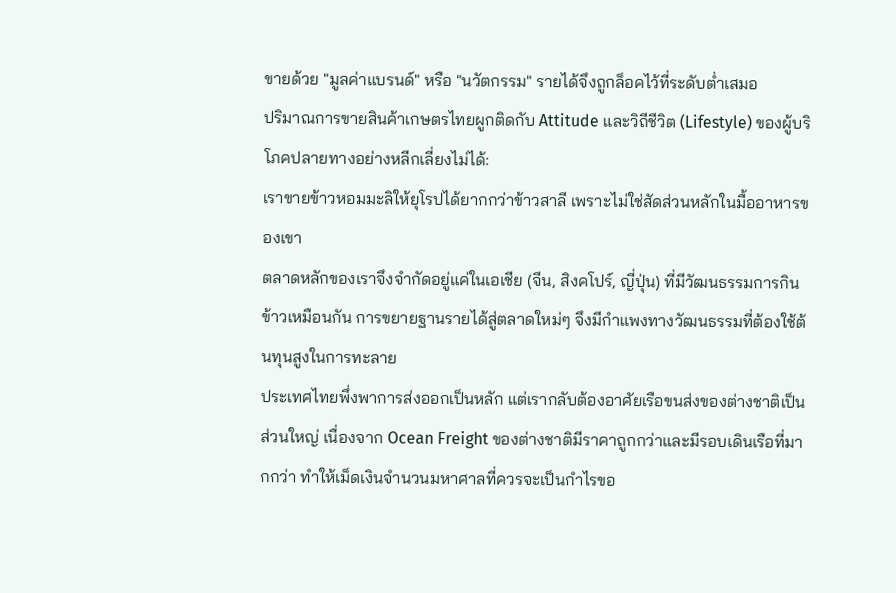ขายด้วย "มูลค่าแบรนด์" หรือ "นวัตกรรม" รายได้จึงถูกล็อคไว้ที่ระดับต่ำเสมอ
ปริมาณการขายสินค้าเกษตรไทยผูกติดกับ Attitude และวิถีชีวิต (Lifestyle) ของผู้บริโภคปลายทางอย่างหลีกเลี่ยงไม่ได้:
เราขายข้าวหอมมะลิให้ยุโรปได้ยากกว่าข้าวสาลี เพราะไม่ใช่สัดส่วนหลักในมื้ออาหารของเขา
ตลาดหลักของเราจึงจำกัดอยู่แค่ในเอเชีย (จีน, สิงคโปร์, ญี่ปุ่น) ที่มีวัฒนธรรมการกินข้าวเหมือนกัน การขยายฐานรายได้สู่ตลาดใหม่ๆ จึงมีกำแพงทางวัฒนธรรมที่ต้องใช้ต้นทุนสูงในการทะลาย
ประเทศไทยพึ่งพาการส่งออกเป็นหลัก แต่เรากลับต้องอาศัยเรือขนส่งของต่างชาติเป็นส่วนใหญ่ เนื่องจาก Ocean Freight ของต่างชาติมีราคาถูกกว่าและมีรอบเดินเรือที่มากกว่า ทำให้เม็ดเงินจำนวนมหาศาลที่ควรจะเป็นกำไรขอ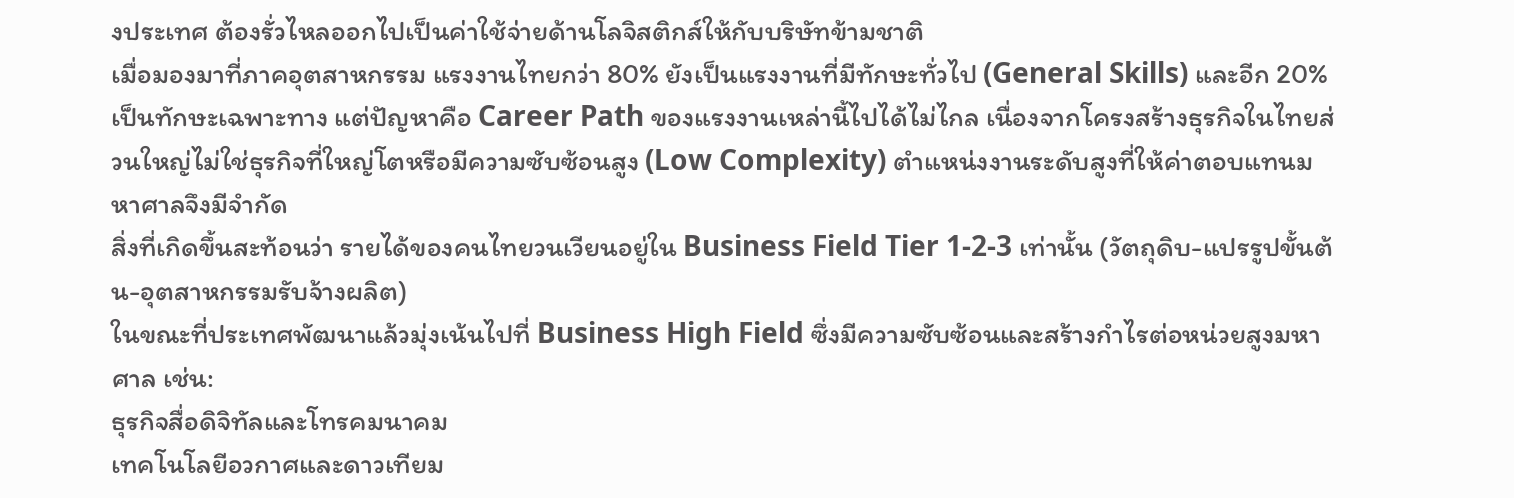งประเทศ ต้องรั่วไหลออกไปเป็นค่าใช้จ่ายด้านโลจิสติกส์ให้กับบริษัทข้ามชาติ
เมื่อมองมาที่ภาคอุตสาหกรรม แรงงานไทยกว่า 80% ยังเป็นแรงงานที่มีทักษะทั่วไป (General Skills) และอีก 20% เป็นทักษะเฉพาะทาง แต่ปัญหาคือ Career Path ของแรงงานเหล่านี้ไปได้ไม่ไกล เนื่องจากโครงสร้างธุรกิจในไทยส่วนใหญ่ไม่ใช่ธุรกิจที่ใหญ่โตหรือมีความซับซ้อนสูง (Low Complexity) ตำแหน่งงานระดับสูงที่ให้ค่าตอบแทนมหาศาลจึงมีจำกัด
สิ่งที่เกิดขึ้นสะท้อนว่า รายได้ของคนไทยวนเวียนอยู่ใน Business Field Tier 1-2-3 เท่านั้น (วัตถุดิบ-แปรรูปขั้นต้น-อุตสาหกรรมรับจ้างผลิต)
ในขณะที่ประเทศพัฒนาแล้วมุ่งเน้นไปที่ Business High Field ซึ่งมีความซับซ้อนและสร้างกำไรต่อหน่วยสูงมหาศาล เช่น:
ธุรกิจสื่อดิจิทัลและโทรคมนาคม
เทคโนโลยีอวกาศและดาวเทียม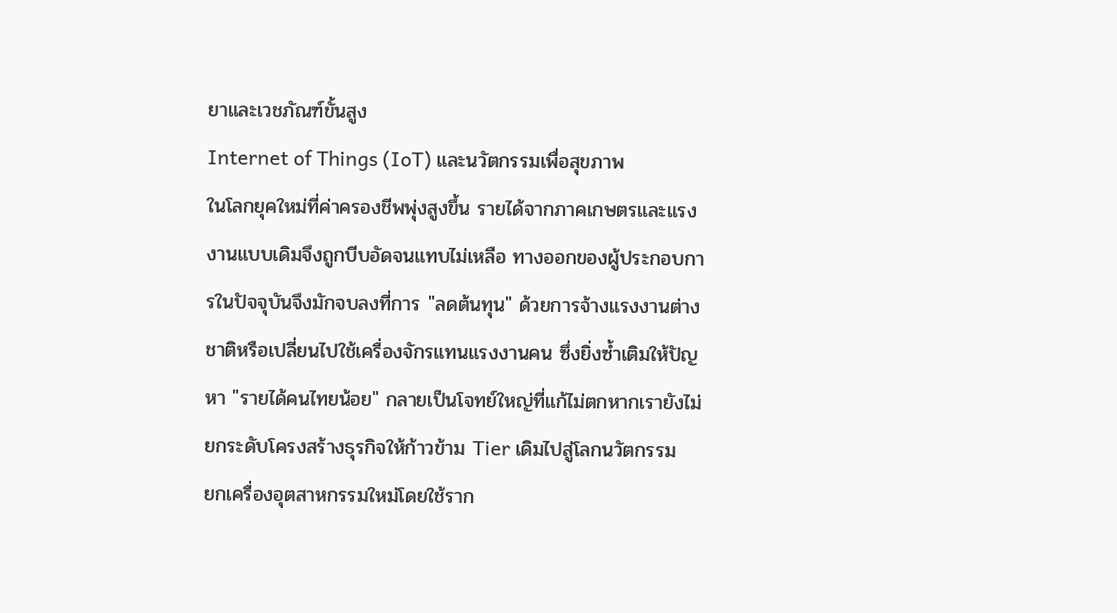ยาและเวชภัณฑ์ขั้นสูง
Internet of Things (IoT) และนวัตกรรมเพื่อสุขภาพ
ในโลกยุคใหม่ที่ค่าครองชีพพุ่งสูงขึ้น รายได้จากภาคเกษตรและแรงงานแบบเดิมจึงถูกบีบอัดจนแทบไม่เหลือ ทางออกของผู้ประกอบการในปัจจุบันจึงมักจบลงที่การ "ลดต้นทุน" ด้วยการจ้างแรงงานต่างชาติหรือเปลี่ยนไปใช้เครื่องจักรแทนแรงงานคน ซึ่งยิ่งซ้ำเติมให้ปัญหา "รายได้คนไทยน้อย" กลายเป็นโจทย์ใหญ่ที่แก้ไม่ตกหากเรายังไม่ยกระดับโครงสร้างธุรกิจให้ก้าวข้าม Tier เดิมไปสู่โลกนวัตกรรม
ยกเครื่องอุตสาหกรรมใหม่โดยใช้ราก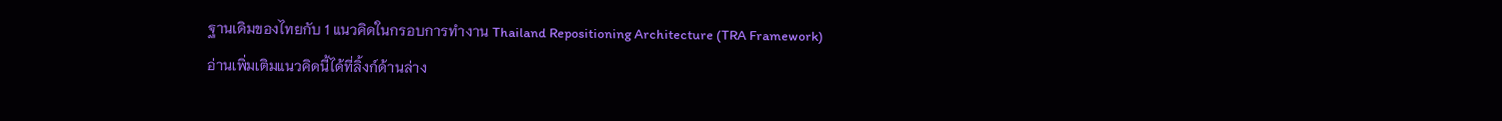ฐานเดิมของไทยกับ 1 แนวคิดในกรอบการทำงาน Thailand Repositioning Architecture (TRA Framework)
อ่านเพิ่มเติมแนวคิดนี้ได้ที่ลิ้งก์ด้านล่าง